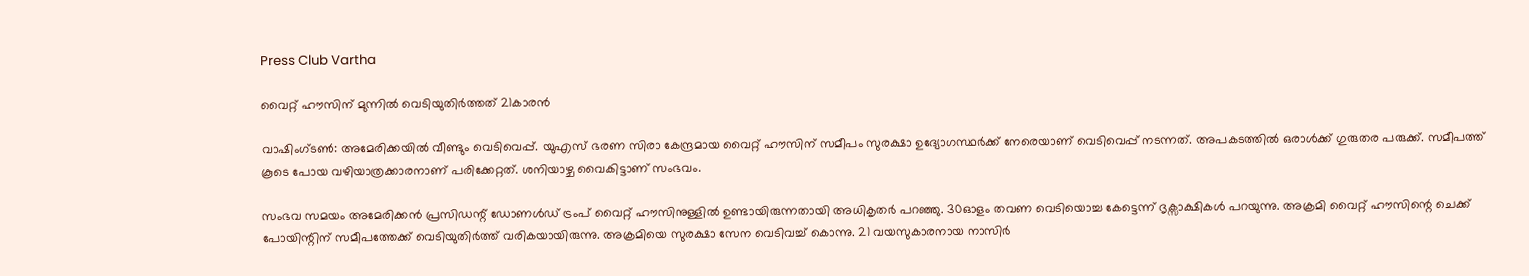Press Club Vartha

വൈറ്റ് ഹൗസിന് മുന്നിൽ വെടിയുതിർത്തത് 21കാരൻ

വാഷിംഗ്ടൺ: അമേരിക്കയില്‍ വീണ്ടും വെടിവെപ്പ്. യുഎസ് ഭരണ സിരാ കേന്ദ്രമായ വൈറ്റ് ഹൗസിന് സമീപം സുരക്ഷാ ഉദ്യോഗസ്ഥർക്ക് നേരെയാണ് വെടിവെപ്പ് നടന്നത്. അപകടത്തിൽ ഒരാൾക്ക് ഗുരുതര പരുക്ക്. സമീപത്ത് കൂടെ പോയ വഴിയാത്രക്കാരനാണ് പരിക്കേറ്റത്. ശനിയാഴ്ച വൈകിട്ടാണ് സംഭവം.

സംഭവ സമയം അമേരിക്കൻ പ്രസിഡന്റ് ഡോണൾഡ് ട്രംപ് വൈറ്റ് ഹൗസിനുള്ളിൽ ഉണ്ടായിരുന്നതായി അധികൃതർ പറഞ്ഞു. 30ഓളം തവണ വെടിയൊച്ച കേട്ടെന്ന് ദൃക്സാക്ഷികൾ പറയുന്നു. അക്രമി വൈറ്റ് ഹൗസിന്റെ ചെക്ക് പോയിന്റിന് സമീപത്തേക്ക് വെടിയുതിർത്ത് വരികയായിരുന്നു. അക്രമിയെ സുരക്ഷാ സേന വെടിവച്ച് കൊന്നു. 21 വയസുകാരനായ നാസിർ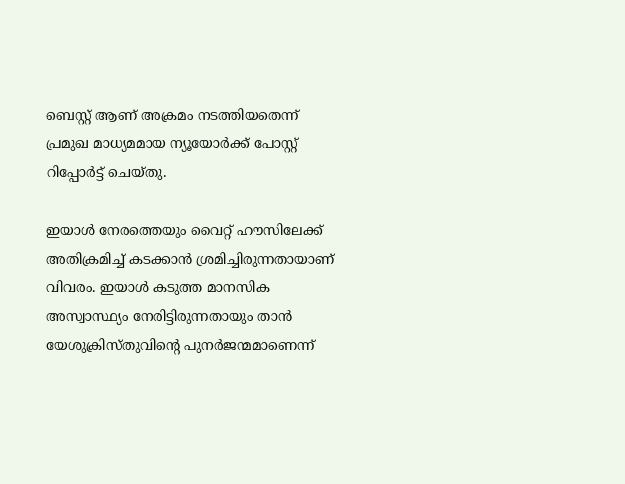ബെസ്റ്റ് ആണ് അക്രമം നടത്തിയതെന്ന് പ്രമുഖ മാധ്യമമായ ന്യൂയോർക്ക് പോസ്റ്റ് റിപ്പോർട്ട് ചെയ്തു.

ഇയാള്‍ നേരത്തെയും വൈറ്റ് ഹൗസിലേക്ക് അതിക്രമിച്ച് കടക്കാൻ ശ്രമിച്ചിരുന്നതായാണ് വിവരം. ഇയാൾ കടുത്ത മാനസിക അസ്വാസ്ഥ്യം നേരിട്ടിരുന്നതായും താൻ യേശുക്രിസ്തുവിന്‍റെ പുനർജന്മമാണെന്ന്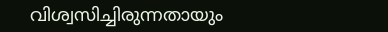വിശ്വസിച്ചിരുന്നതായും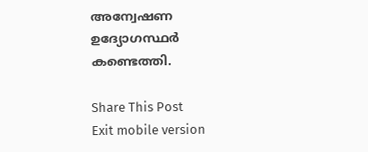അന്വേഷണ ഉദ്യോഗസ്ഥർ കണ്ടെത്തി.

Share This Post
Exit mobile version